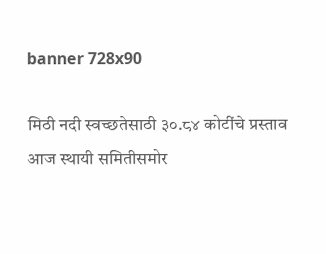banner 728x90

मिठी नदी स्वच्छतेसाठी ३०.८४ कोटींचे प्रस्ताव आज स्थायी समितीसमोर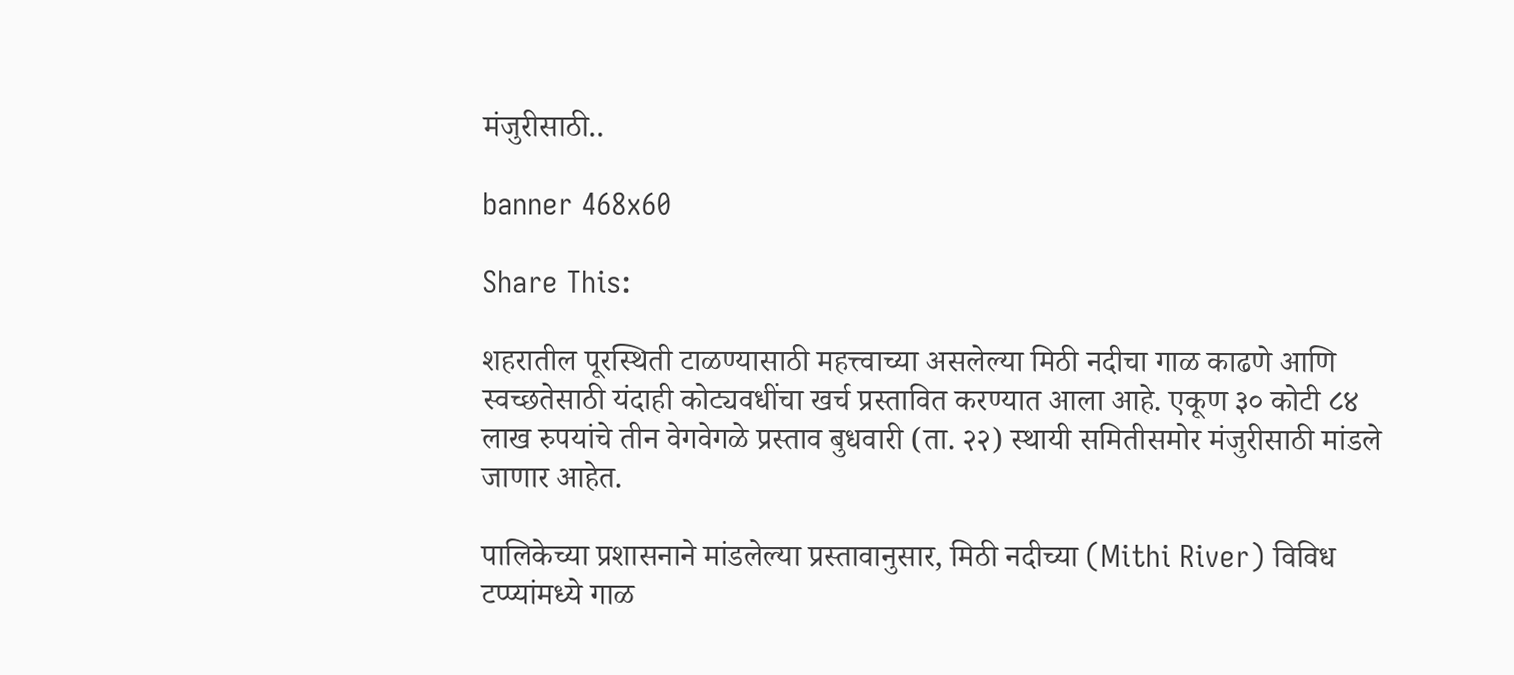मंजुरीसाठी..

banner 468x60

Share This:

शहरातील पूरस्थिती टाळण्यासाठी महत्त्वाच्या असलेल्या मिठी नदीचा गाळ काढणे आणि स्वच्छतेसाठी यंदाही कोट्यवधींचा खर्च प्रस्तावित करण्यात आला आहे. एकूण ३० कोटी ८४ लाख रुपयांचे तीन वेगवेगळे प्रस्ताव बुधवारी (ता. २२) स्थायी समितीसमोर मंजुरीसाठी मांडले जाणार आहेत.

पालिकेच्या प्रशासनाने मांडलेल्या प्रस्तावानुसार, मिठी नदीच्या (Mithi River) विविध टप्प्यांमध्ये गाळ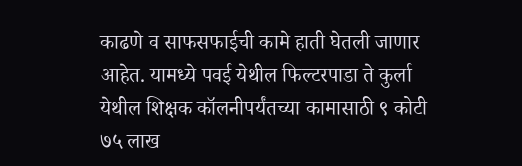काढणे व साफसफाईची कामे हाती घेतली जाणार आहेत. यामध्ये पवई येथील फिल्टरपाडा ते कुर्ला येथील शिक्षक कॉलनीपर्यंतच्या कामासाठी ९ कोटी ७५ लाख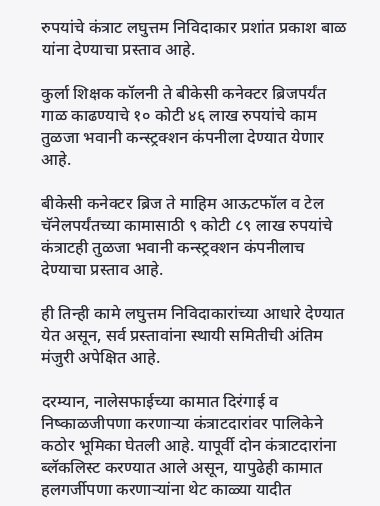रुपयांचे कंत्राट लघुत्तम निविदाकार प्रशांत प्रकाश बाळ यांना देण्याचा प्रस्ताव आहे.

कुर्ला शिक्षक कॉलनी ते बीकेसी कनेक्टर ब्रिजपर्यंत गाळ काढण्याचे १० कोटी ४६ लाख रुपयांचे काम तुळजा भवानी कन्स्ट्रक्शन कंपनीला देण्यात येणार आहे.

बीकेसी कनेक्टर ब्रिज ते माहिम आऊटफॉल व टेल चॅनेलपर्यंतच्या कामासाठी ९ कोटी ८९ लाख रुपयांचे कंत्राटही तुळजा भवानी कन्स्ट्रक्शन कंपनीलाच देण्याचा प्रस्ताव आहे.

ही तिन्ही कामे लघुत्तम निविदाकारांच्या आधारे देण्यात येत असून, सर्व प्रस्तावांना स्थायी समितीची अंतिम मंजुरी अपेक्षित आहे.

दरम्यान, नालेसफाईच्या कामात दिरंगाई व निष्काळजीपणा करणाऱ्या कंत्राटदारांवर पालिकेने कठोर भूमिका घेतली आहे. यापूर्वी दोन कंत्राटदारांना ब्लॅकलिस्ट करण्यात आले असून, यापुढेही कामात हलगर्जीपणा करणाऱ्यांना थेट काळ्या यादीत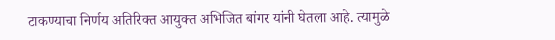टाकण्याचा निर्णय अतिरिक्त आयुक्त अभिजित बांगर यांनी घेतला आहे. त्यामुळे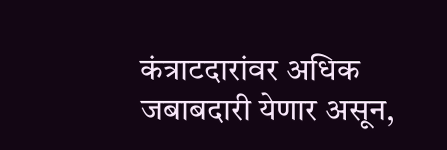कंत्राटदारांवर अधिक जबाबदारी येणार असून,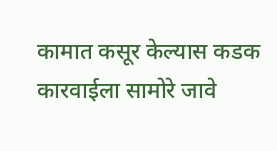कामात कसूर केल्यास कडक कारवाईला सामोरे जावे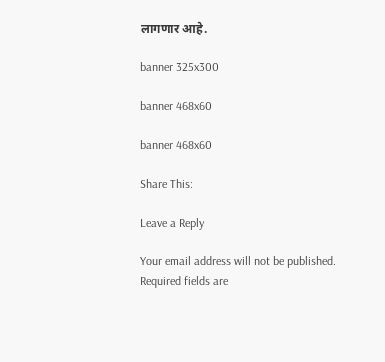लागणार आहे.

banner 325x300

banner 468x60

banner 468x60

Share This:

Leave a Reply

Your email address will not be published. Required fields are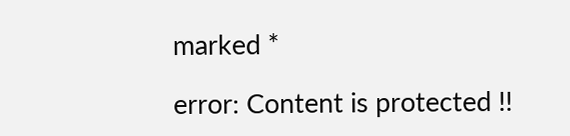marked *

error: Content is protected !!